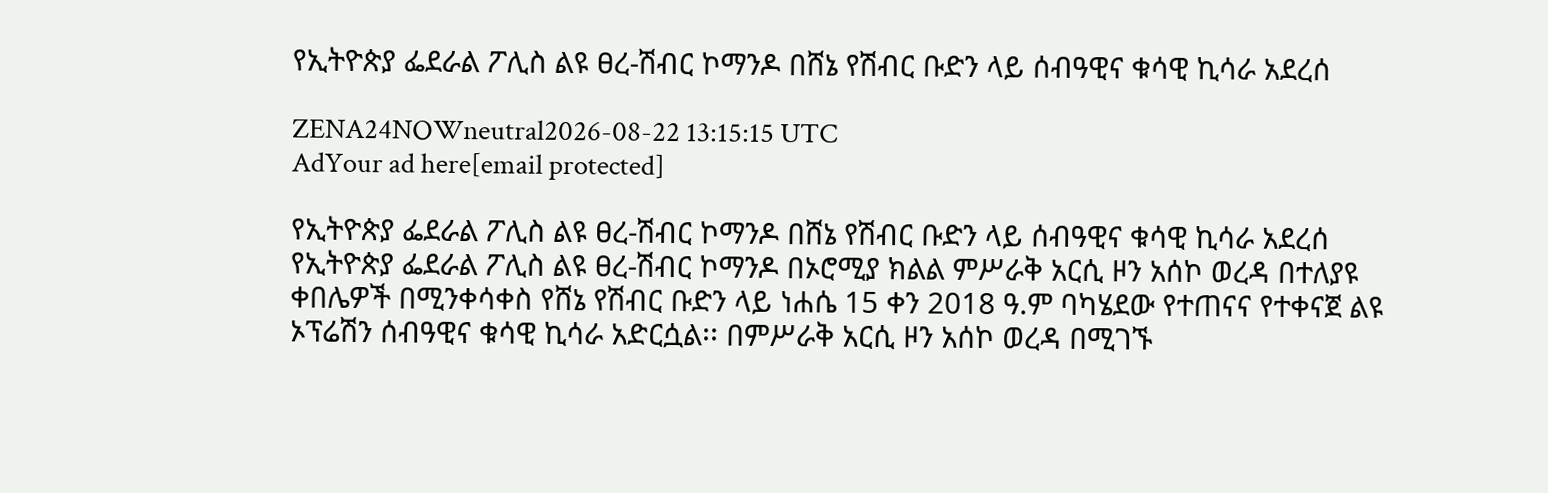የኢትዮጵያ ፌደራል ፖሊስ ልዩ ፀረ-ሽብር ኮማንዶ በሸኔ የሽብር ቡድን ላይ ሰብዓዊና ቁሳዊ ኪሳራ አደረሰ

ZENA24NOWneutral2026-08-22 13:15:15 UTC
AdYour ad here[email protected]

የኢትዮጵያ ፌደራል ፖሊስ ልዩ ፀረ-ሽብር ኮማንዶ በሸኔ የሽብር ቡድን ላይ ሰብዓዊና ቁሳዊ ኪሳራ አደረሰ የኢትዮጵያ ፌደራል ፖሊስ ልዩ ፀረ-ሽብር ኮማንዶ በኦሮሚያ ክልል ምሥራቅ አርሲ ዞን አሰኮ ወረዳ በተለያዩ ቀበሌዎች በሚንቀሳቀስ የሸኔ የሽብር ቡድን ላይ ነሐሴ 15 ቀን 2018 ዓ.ም ባካሄደው የተጠናና የተቀናጀ ልዩ ኦፕሬሽን ሰብዓዊና ቁሳዊ ኪሳራ አድርሷል፡፡ በምሥራቅ አርሲ ዞን አሰኮ ወረዳ በሚገኙ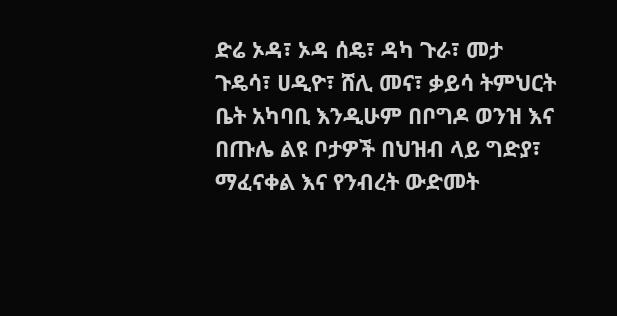ድሬ ኦዳ፣ ኦዳ ሰዴ፣ ዳካ ጉራ፣ መታ ጉዴሳ፣ ሀዲዮ፣ ሸሊ መና፣ ቃይሳ ትምህርት ቤት አካባቢ እንዲሁም በቦግዶ ወንዝ እና በጡሌ ልዩ ቦታዎች በህዝብ ላይ ግድያ፣ ማፈናቀል እና የንብረት ውድመት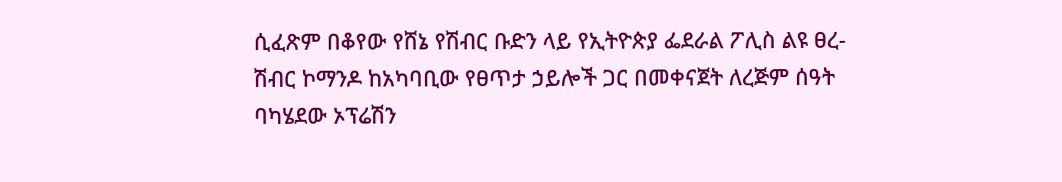ሲፈጽም በቆየው የሸኔ የሽብር ቡድን ላይ የኢትዮጵያ ፌደራል ፖሊስ ልዩ ፀረ-ሽብር ኮማንዶ ከአካባቢው የፀጥታ ኃይሎች ጋር በመቀናጀት ለረጅም ሰዓት ባካሄደው ኦፕሬሽን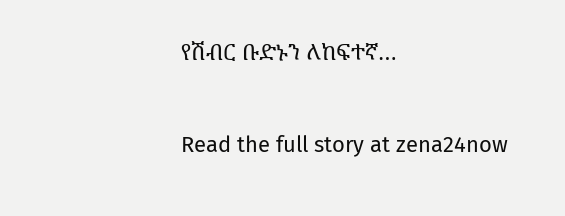የሽብር ቡድኑን ለከፍተኛ…

Read the full story at zena24now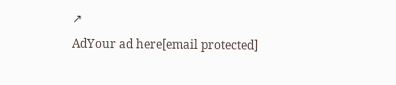↗
AdYour ad here[email protected]